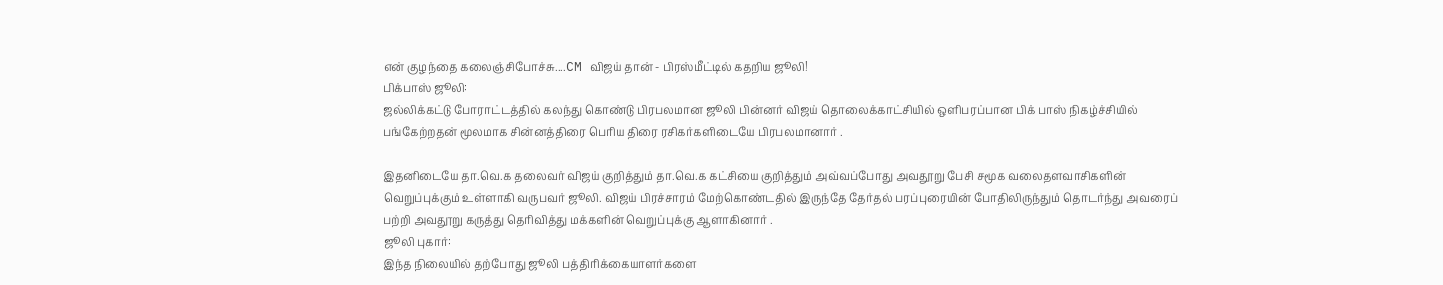என் குழந்தை கலைஞ்சிபோச்சு....CM விஜய் தான் - பிரஸ்மீட்டில் கதறிய ஜூலி!
பிக்பாஸ் ஜூலி:
ஜல்லிக்கட்டு போராட்டத்தில் கலந்து கொண்டு பிரபலமான ஜூலி பின்னர் விஜய் தொலைக்காட்சியில் ஒளிபரப்பான பிக் பாஸ் நிகழ்ச்சியில் பங்கேற்றதன் மூலமாக சின்னத்திரை பெரிய திரை ரசிகர்களிடையே பிரபலமானார் .

இதனிடையே தா.வெ.க தலைவர் விஜய் குறித்தும் தா.வெ.க கட்சியை குறித்தும் அவ்வப்போது அவதூறு பேசி சமூக வலைதளவாசிகளின் வெறுப்புக்கும் உள்ளாகி வருபவர் ஜூலி. விஜய் பிரச்சாரம் மேற்கொண்டதில் இருந்தே தேர்தல் பரப்புரையின் போதிலிருந்தும் தொடர்ந்து அவரைப் பற்றி அவதூறு கருத்து தெரிவித்து மக்களின் வெறுப்புக்கு ஆளாகினார் .
ஜூலி புகார்:
இந்த நிலையில் தற்போது ஜூலி பத்திரிக்கையாளர்களை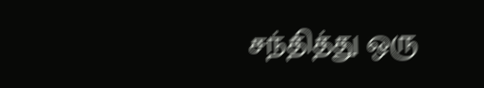சந்தித்து ஒரு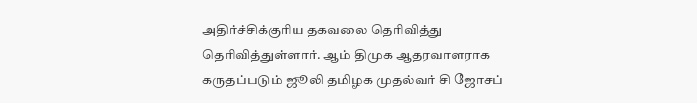அதிர்ச்சிக்குரிய தகவலை தெரிவித்து தெரிவித்துள்ளார். ஆம் திமுக ஆதரவாளராக கருதப்படும் ஜூலி தமிழக முதல்வர் சி ஜோசப்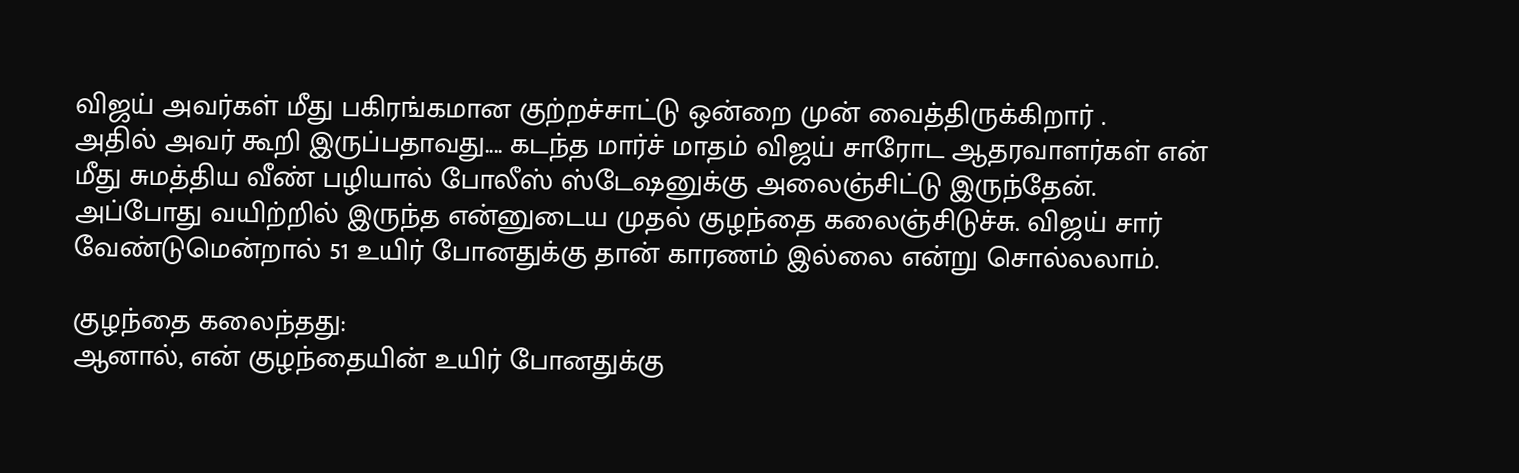விஜய் அவர்கள் மீது பகிரங்கமான குற்றச்சாட்டு ஒன்றை முன் வைத்திருக்கிறார் .
அதில் அவர் கூறி இருப்பதாவது.... கடந்த மார்ச் மாதம் விஜய் சாரோட ஆதரவாளர்கள் என் மீது சுமத்திய வீண் பழியால் போலீஸ் ஸ்டேஷனுக்கு அலைஞ்சிட்டு இருந்தேன். அப்போது வயிற்றில் இருந்த என்னுடைய முதல் குழந்தை கலைஞ்சிடுச்சு. விஜய் சார் வேண்டுமென்றால் 51 உயிர் போனதுக்கு தான் காரணம் இல்லை என்று சொல்லலாம்.

குழந்தை கலைந்தது:
ஆனால், என் குழந்தையின் உயிர் போனதுக்கு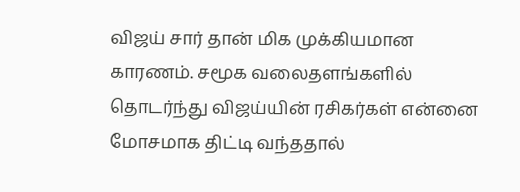விஜய் சார் தான் மிக முக்கியமான காரணம். சமூக வலைதளங்களில் தொடர்ந்து விஜய்யின் ரசிகர்கள் என்னை மோசமாக திட்டி வந்ததால்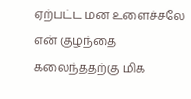ஏற்பட்ட மன உளைச்சலே என் குழந்தை கலைந்ததற்கு மிக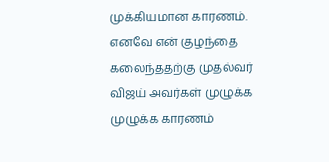முக்கியமான காரணம்.
எனவே என் குழந்தை கலைந்ததற்கு முதல்வர் விஜய் அவர்கள் முழுக்க முழுக்க காரணம்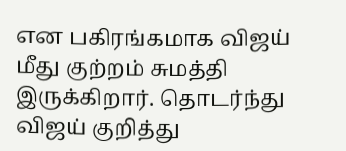என பகிரங்கமாக விஜய் மீது குற்றம் சுமத்தி இருக்கிறார். தொடர்ந்து விஜய் குறித்து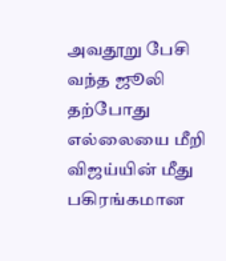அவதூறு பேசி வந்த ஜூலி தற்போது எல்லையை மீறி விஜய்யின் மீது பகிரங்கமான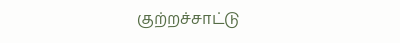குற்றச்சாட்டு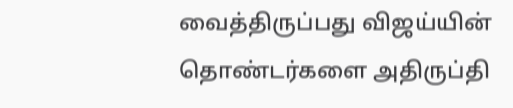வைத்திருப்பது விஜய்யின் தொண்டர்களை அதிருப்தி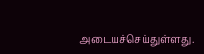அடையச்செய்துள்ளது.